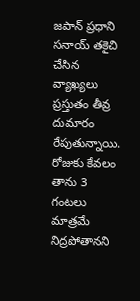జపాన్ ప్రధాని సనాయ్ తకైచి చేసిన వ్యాఖ్యలు ప్రస్తుతం తీవ్ర దుమారం రేపుతున్నాయి. రోజుకు కేవలం తాను 3 గంటలు మాత్రమే నిద్రపోతానని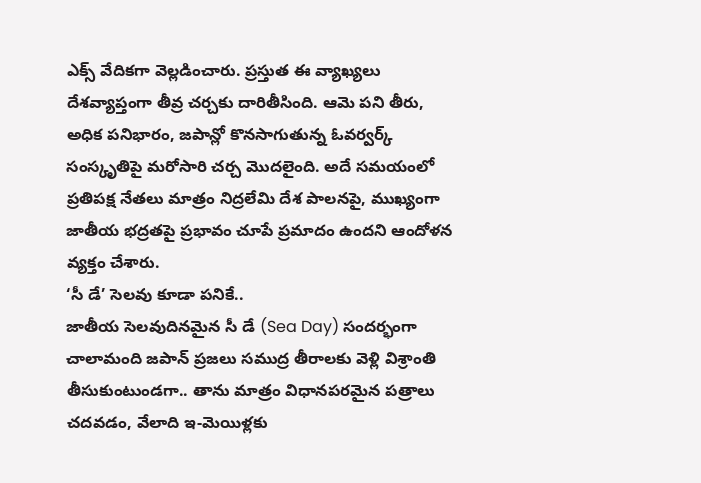ఎక్స్ వేదికగా వెల్లడించారు. ప్రస్తుత ఈ వ్యాఖ్యలు దేశవ్యాప్తంగా తీవ్ర చర్చకు దారితీసింది. ఆమె పని తీరు, అధిక పనిభారం, జపాన్లో కొనసాగుతున్న ఓవర్వర్క్ సంస్కృతిపై మరోసారి చర్చ మొదలైంది. అదే సమయంలో ప్రతిపక్ష నేతలు మాత్రం నిద్రలేమి దేశ పాలనపై, ముఖ్యంగా జాతీయ భద్రతపై ప్రభావం చూపే ప్రమాదం ఉందని ఆందోళన వ్యక్తం చేశారు.
‘సీ డే’ సెలవు కూడా పనికే..
జాతీయ సెలవుదినమైన సీ డే (Sea Day) సందర్భంగా చాలామంది జపాన్ ప్రజలు సముద్ర తీరాలకు వెళ్లి విశ్రాంతి తీసుకుంటుండగా.. తాను మాత్రం విధానపరమైన పత్రాలు చదవడం, వేలాది ఇ-మెయిళ్లకు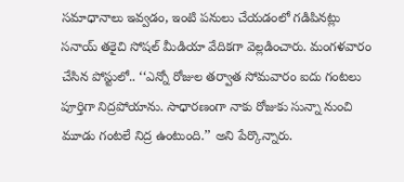సమాధానాలు ఇవ్వడం, ఇంటి పనులు చేయడంలో గడిపినట్లు సనాయ్ తకైచి సోషల్ మీడియా వేదికగా వెల్లడించారు. మంగళవారం చేసిన పోస్టులో.. ‘‘ఎన్నో రోజుల తర్వాత సోమవారం ఐదు గంటలు పూర్తిగా నిద్రపోయాను. సాధారణంగా నాకు రోజుకు సున్నా నుంచి మూడు గంటలే నిద్ర ఉంటుంది.’’ అని పేర్కొన్నారు.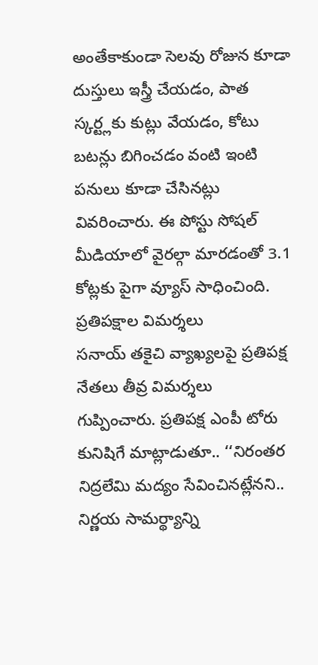అంతేకాకుండా సెలవు రోజున కూడా దుస్తులు ఇస్త్రీ చేయడం, పాత స్కర్ట్లకు కుట్లు వేయడం, కోటు బటన్లు బిగించడం వంటి ఇంటి పనులు కూడా చేసినట్లు వివరించారు. ఈ పోస్టు సోషల్ మీడియాలో వైరల్గా మారడంతో 3.1 కోట్లకు పైగా వ్యూస్ సాధించింది.
ప్రతిపక్షాల విమర్శలు
సనాయ్ తకైచి వ్యాఖ్యలపై ప్రతిపక్ష నేతలు తీవ్ర విమర్శలు గుప్పించారు. ప్రతిపక్ష ఎంపీ టోరు కునిషిగే మాట్లాడుతూ.. ‘‘నిరంతర నిద్రలేమి మద్యం సేవించినట్లేనని.. నిర్ణయ సామర్థ్యాన్ని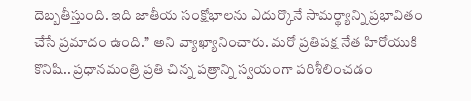దెబ్బతీస్తుంది. ఇది జాతీయ సంక్షోభాలను ఎదుర్కొనే సామర్థ్యాన్ని ప్రభావితం చేసే ప్రమాదం ఉంది.’’ అని వ్యాఖ్యానించారు. మరో ప్రతిపక్ష నేత హిరోయుకి కొనిషి.. ప్రధానమంత్రి ప్రతి చిన్న పత్రాన్ని స్వయంగా పరిశీలించడం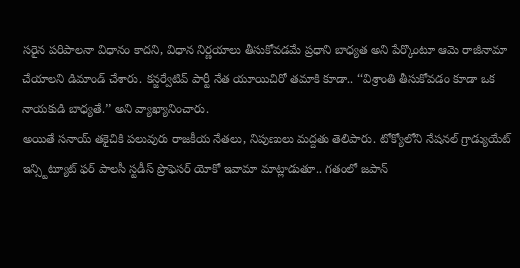సరైన పరిపాలనా విధానం కాదని, విధాన నిర్ణయాలు తీసుకోవడమే ప్రధాని బాధ్యత అని పేర్కొంటూ ఆమె రాజీనామా చేయాలని డిమాండ్ చేశారు. కన్జర్వేటివ్ పార్టీ నేత యూయిచిరో తమాకి కూడా.. ‘‘విశ్రాంతి తీసుకోవడం కూడా ఒక నాయకుడి బాధ్యతే.’’ అని వ్యాఖ్యానించారు.
అయితే సనాయ్ తకైచికి పలువురు రాజకీయ నేతలు, నిపుణులు మద్దతు తెలిపారు. టోక్యోలోని నేషనల్ గ్రాడ్యుయేట్ ఇన్స్టిట్యూట్ ఫర్ పాలసీ స్టడీస్ ప్రొఫెసర్ యోకో ఇవామా మాట్లాడుతూ.. గతంలో జపాన్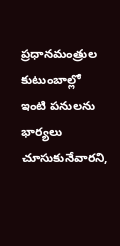ప్రధానమంత్రుల కుటుంబాల్లో ఇంటి పనులను భార్యలు చూసుకునేవారని,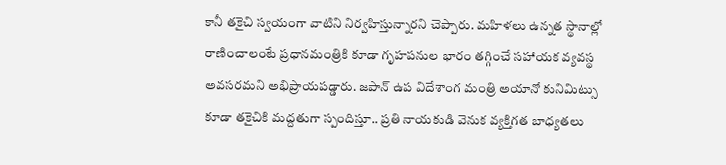కానీ తకైచి స్వయంగా వాటిని నిర్వహిస్తున్నారని చెప్పారు. మహిళలు ఉన్నత స్థానాల్లో రాణించాలంటే ప్రధానమంత్రికి కూడా గృహపనుల భారం తగ్గించే సహాయక వ్యవస్థ అవసరమని అభిప్రాయపడ్డారు. జపాన్ ఉప విదేశాంగ మంత్రి అయానో కునిమిట్సు కూడా తకైచికి మద్దతుగా స్పందిస్తూ.. ప్రతి నాయకుడి వెనుక వ్యక్తిగత బాధ్యతలు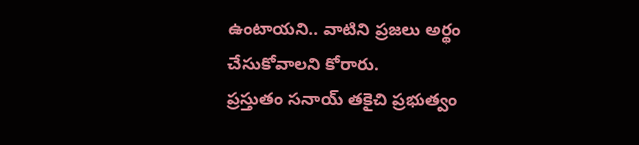ఉంటాయని.. వాటిని ప్రజలు అర్థం చేసుకోవాలని కోరారు.
ప్రస్తుతం సనాయ్ తకైచి ప్రభుత్వం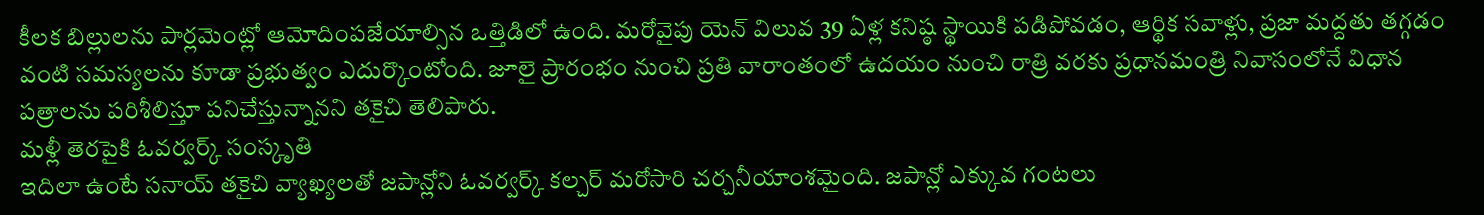కీలక బిల్లులను పార్లమెంట్లో ఆమోదింపజేయాల్సిన ఒత్తిడిలో ఉంది. మరోవైపు యెన్ విలువ 39 ఏళ్ల కనిష్ఠ స్థాయికి పడిపోవడం, ఆర్థిక సవాళ్లు, ప్రజా మద్దతు తగ్గడం వంటి సమస్యలను కూడా ప్రభుత్వం ఎదుర్కొంటోంది. జూలై ప్రారంభం నుంచి ప్రతి వారాంతంలో ఉదయం నుంచి రాత్రి వరకు ప్రధానమంత్రి నివాసంలోనే విధాన పత్రాలను పరిశీలిస్తూ పనిచేస్తున్నానని తకైచి తెలిపారు.
మళ్లీ తెరపైకి ఓవర్వర్క్ సంస్కృతి
ఇదిలా ఉంటే సనాయ్ తకైచి వ్యాఖ్యలతో జపాన్లోని ఓవర్వర్క్ కల్చర్ మరోసారి చర్చనీయాంశమైంది. జపాన్లో ఎక్కువ గంటలు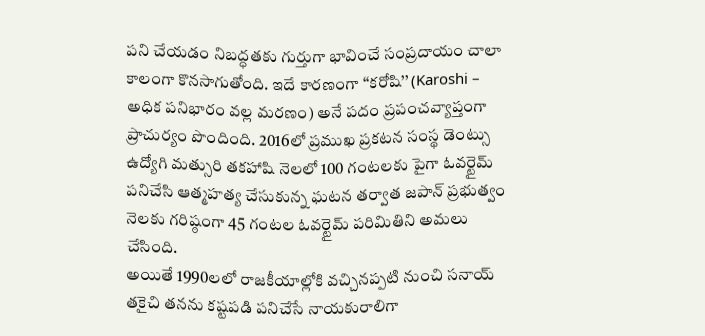పని చేయడం నిబద్ధతకు గుర్తుగా భావించే సంప్రదాయం చాలా కాలంగా కొనసాగుతోంది. ఇదే కారణంగా ‘‘కరోషి’’ (Karoshi – అధిక పనిభారం వల్ల మరణం) అనే పదం ప్రపంచవ్యాప్తంగా ప్రాచుర్యం పొందింది. 2016లో ప్రముఖ ప్రకటన సంస్థ డెంట్సు ఉద్యోగి మత్సురి తకహాషి నెలలో 100 గంటలకు పైగా ఓవర్టైమ్ పనిచేసి ఆత్మహత్య చేసుకున్న ఘటన తర్వాత జపాన్ ప్రభుత్వం నెలకు గరిష్ఠంగా 45 గంటల ఓవర్టైమ్ పరిమితిని అమలు చేసింది.
అయితే 1990లలో రాజకీయాల్లోకి వచ్చినప్పటి నుంచి సనాయ్ తకైచి తనను కష్టపడి పనిచేసే నాయకురాలిగా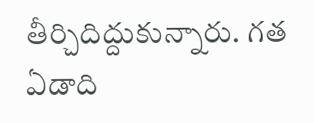తీర్చిదిద్దుకున్నారు. గత ఏడాది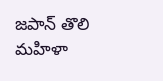జపాన్ తొలి మహిళా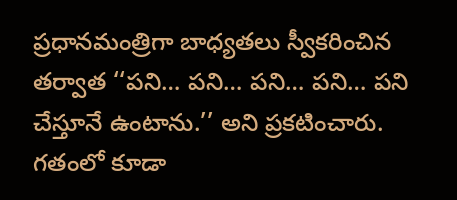ప్రధానమంత్రిగా బాధ్యతలు స్వీకరించిన తర్వాత ‘‘పని… పని… పని… పని… పని చేస్తూనే ఉంటాను.’’ అని ప్రకటించారు. గతంలో కూడా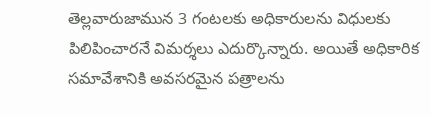తెల్లవారుజామున 3 గంటలకు అధికారులను విధులకు పిలిపించారనే విమర్శలు ఎదుర్కొన్నారు. అయితే అధికారిక సమావేశానికి అవసరమైన పత్రాలను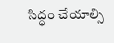సిద్ధం చేయాల్సి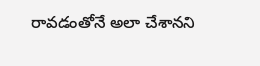రావడంతోనే అలా చేశానని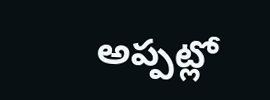అప్పట్లో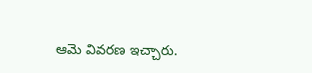ఆమె వివరణ ఇచ్చారు.